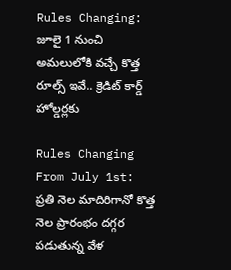Rules Changing: జూలై 1 నుంచి అమలులోకి వచ్చే కొత్త రూల్స్ ఇవే.. క్రెడిట్ కార్డ్ హోల్డర్లకు

Rules Changing From July 1st: ప్రతి నెల మాదిరిగానో కొత్త నెల ప్రారంభం దగ్గర పడుతున్న వేళ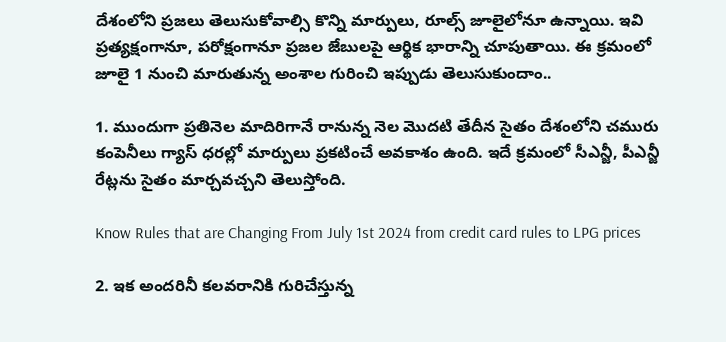దేశంలోని ప్రజలు తెలుసుకోవాల్సి కొన్ని మార్పులు, రూల్స్ జూలైలోనూ ఉన్నాయి. ఇవి ప్రత్యక్షంగానూ, పరోక్షంగానూ ప్రజల జేబులపై ఆర్థిక భారాన్ని చూపుతాయి. ఈ క్రమంలో జూలై 1 నుంచి మారుతున్న అంశాల గురించి ఇప్పుడు తెలుసుకుందాం..

1. ముందుగా ప్రతినెల మాదిరిగానే రానున్న నెల మెుదటి తేదీన సైతం దేశంలోని చమురు కంపెనీలు గ్యాస్ ధరల్లో మార్పులు ప్రకటించే అవకాశం ఉంది. ఇదే క్రమంలో సీఎన్జీ, పీఎన్జీ రేట్లను సైతం మార్చవచ్చని తెలుస్తోంది.

Know Rules that are Changing From July 1st 2024 from credit card rules to LPG prices

2. ఇక అందరినీ కలవరానికి గురిచేస్తున్న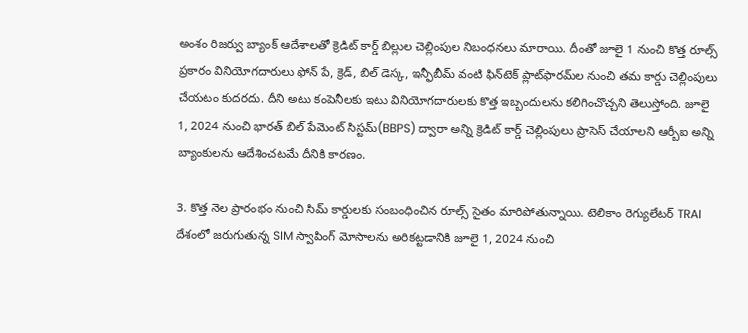అంశం రిజర్వు బ్యాంక్ ఆదేశాలతో క్రెడిట్ కార్డ్ బిల్లుల చెల్లింపుల నిబంధనలు మారాయి. దీంతో జూలై 1 నుంచి కొత్త రూల్స్ ప్రకారం వినియోగదారులు ఫోన్ పే, క్రెడ్, బిల్ డెస్క, ఇన్ఫీబీమ్ వంటి ఫిన్‌టెక్ ప్లాట్‌ఫారమ్‌ల నుంచి తమ కార్డు చెల్లింపులు చేయటం కుదరదు. దీని అటు కంపెనీలకు ఇటు వినియోగదారులకు కొత్త ఇబ్బందులను కలిగించొచ్చని తెలుస్తోంది. జూలై 1, 2024 నుంచి భారత్ బిల్ పేమెంట్ సిస్టమ్(BBPS) ద్వారా అన్ని క్రెడిట్ కార్డ్ చెల్లింపులు ప్రాసెస్ చేయాలని ఆర్బీఐ అన్ని బ్యాంకులను ఆదేశించటమే దీనికి కారణం.

3. కొత్త నెల ప్రారంభం నుంచి సిమ్ కార్డులకు సంబంధించిన రూల్స్ సైతం మారిపోతున్నాయి. టెలికాం రెగ్యులేటర్ TRAI దేశంలో జరుగుతున్న SIM స్వాపింగ్ మోసాలను అరికట్టడానికి జూలై 1, 2024 నుంచి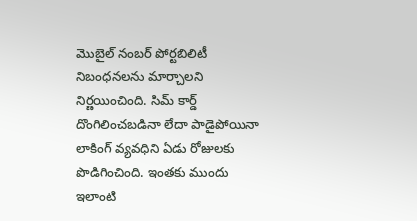మొబైల్ నంబర్ పోర్టబిలిటీ నిబంధనలను మార్చాలని నిర్ణయించింది. సిమ్ కార్డ్ దొంగిలించబడినా లేదా పాడైపోయినా లాకింగ్ వ్యవధిని ఏడు రోజులకు పొడిగించింది. ఇంతకు ముందు ఇలాంటి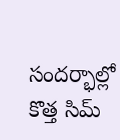సందర్భాల్లో కొత్త సిమ్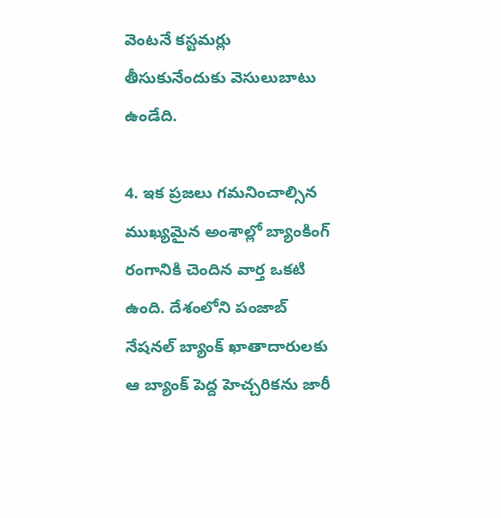వెంటనే కస్టమర్లు తీసుకునేందుకు వెసులుబాటు ఉండేది.

4. ఇక ప్రజలు గమనించాల్సిన ముఖ్యమైన అంశాల్లో బ్యాంకింగ్ రంగానికి చెందిన వార్త ఒకటి ఉంది. దేశంలోని పంజాబ్ నేషనల్ బ్యాంక్ ఖాతాదారులకు ఆ బ్యాంక్ పెద్ద హెచ్చరికను జారీ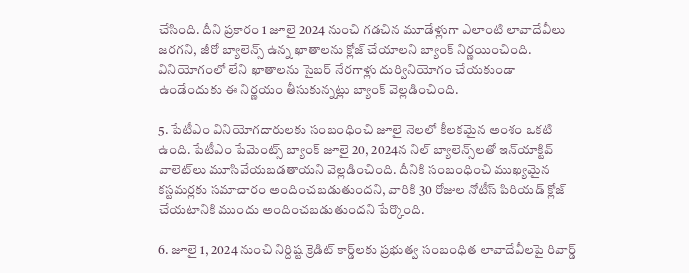చేసింది. దీని ప్రకారం 1 జూలై 2024 నుంచి గడచిన మూడేళ్లుగా ఎలాంటి లావాదేవీలు జరగని, జీరో బ్యాలెన్స్ ఉన్న ఖాతాలను క్లోజ్ చేయాలని బ్యాంక్ నిర్ణయించింది. వినియోగంలో లేని ఖాతాలను సైబర్ నేరగాళ్లు దుర్వినియోగం చేయకుండా ఉండేందుకు ఈ నిర్ణయం తీసుకున్నట్లు బ్యాంక్ వెల్లడించింది.

5. పేటీఎం వినియోగదారులకు సంబంధించి జూలై నెలలో కీలకమైన అంశం ఒకటి ఉంది. పేటీఎం పేమెంట్స్ బ్యాంక్ జూలై 20, 2024న నిల్ బ్యాలెన్స్‌లతో ఇన్‌యాక్టివ్ వాలెట్‌లు మూసివేయబడతాయని వెల్లడించింది. దీనికి సంబంధించి ముఖ్యమైన కస్టమర్లకు సమాచారం అందించబడుతుందని, వారికి 30 రోజుల నోటీస్ పిరియడ్ క్లోజ్ చేయటానికి ముందు అందించబడుతుందని పేర్కొంది.

6. జూలై 1, 2024 నుంచి నిర్దిష్ట క్రెడిట్ కార్డ్‌లకు ప్రభుత్వ సంబంధిత లావాదేవీలపై రివార్డ్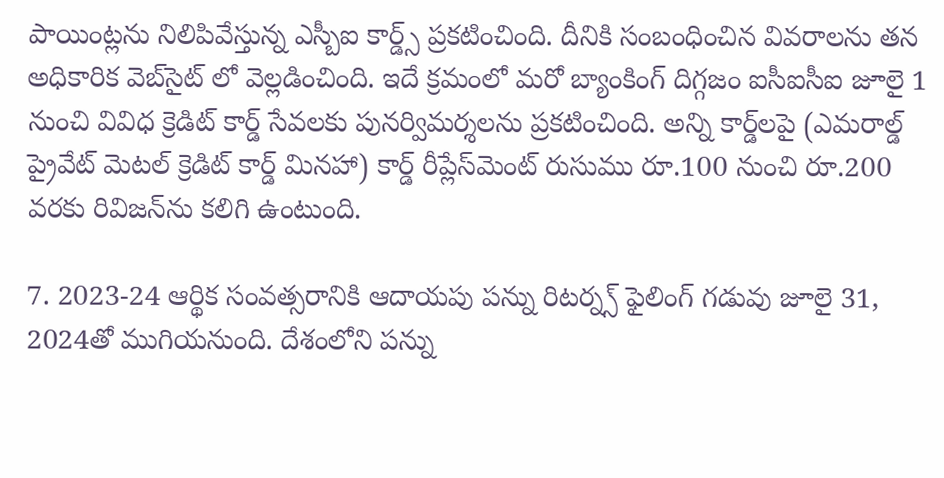పాయింట్లను నిలిపివేస్తున్న ఎస్బీఐ కార్డ్స్ ప్రకటించింది. దీనికి సంబంధించిన వివరాలను తన అధికారిక వెబ్‌సైట్ లో వెల్లడించింది. ఇదే క్రమంలో మరో బ్యాంకింగ్ దిగ్గజం ఐసీఐసీఐ జూలై 1 నుంచి వివిధ క్రెడిట్ కార్డ్ సేవలకు పునర్విమర్శలను ప్రకటించింది. అన్ని కార్డ్‌లపై (ఎమరాల్డ్ ప్రైవేట్ మెటల్ క్రెడిట్ కార్డ్ మినహా) కార్డ్ రీప్లేస్‌మెంట్ రుసుము రూ.100 నుంచి రూ.200 వరకు రివిజన్‌ను కలిగి ఉంటుంది.

7. 2023-24 ఆర్థిక సంవత్సరానికి ఆదాయపు పన్ను రిటర్న్స్ ఫైలింగ్ గడువు జూలై 31, 2024తో ముగియనుంది. దేశంలోని పన్ను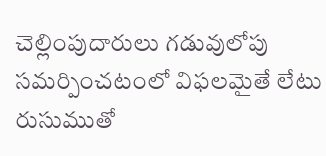చెల్లింపుదారులు గడువులోపు సమర్పించటంలో విఫలమైతే లేటు రుసుముతో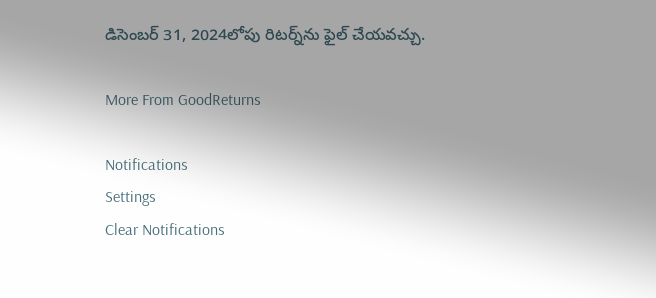డిసెంబర్ 31, 2024లోపు రిటర్న్‌ను ఫైల్ చేయవచ్చు.

More From GoodReturns

Notifications
Settings
Clear Notifications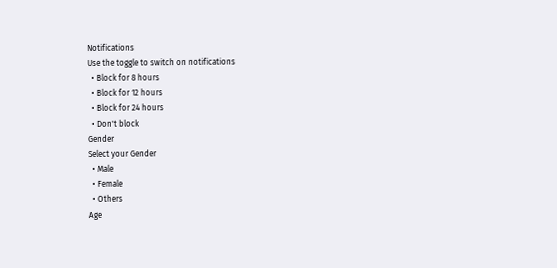Notifications
Use the toggle to switch on notifications
  • Block for 8 hours
  • Block for 12 hours
  • Block for 24 hours
  • Don't block
Gender
Select your Gender
  • Male
  • Female
  • Others
Age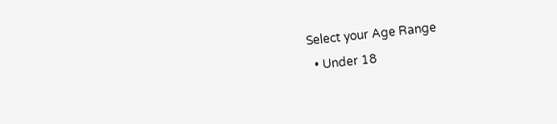Select your Age Range
  • Under 18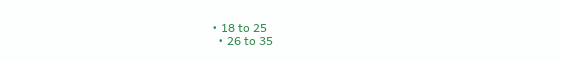• 18 to 25
  • 26 to 35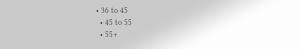• 36 to 45
  • 45 to 55
  • 55+